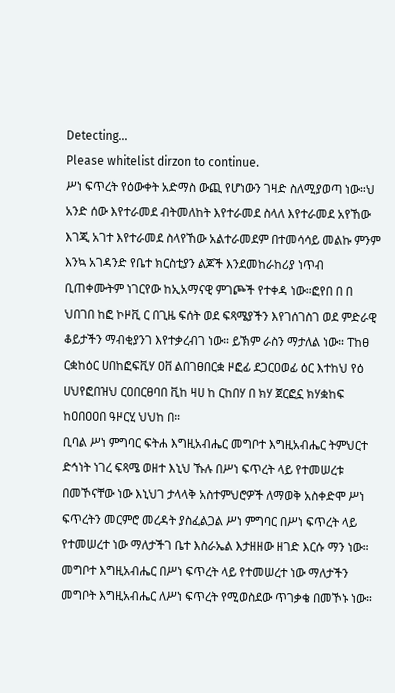Detecting...
Please whitelist dirzon to continue.
ሥነ ፍጥረት የዕውቀት አድማስ ውጪ የሆነውን ገዛድ ስለሚያወጣ ነው።ህ አንድ ሰው እየተራመደ ብትመለከት እየተራመደ ስላለ እየተራመደ አየኸው እገጂ አገተ እየተራመደ ስላየኸው አልተራመደም በተመሳሳይ መልኩ ምንም እንኳ አገዳንድ የቤተ ክርስቲያን ልጆች እንደመከራከሪያ ነጥብ ቢጠቀሙትም ነገርየው ከኢአማናዊ ምገጮች የተቀዳ ነው።ፎየበ በ በ ህበገበ ከፎ ኮዞቪ ር በጊዜ ፍሰት ወደ ፍጻሜያችን እየገሰገስገ ወደ ምድራዊ ቆይታችን ማብቂያንገ እየተቃረብገ ነው። ይኽም ራስን ማታለል ነው። ፐከፀ ርቋከዕር ሀበከፎፍቪሃ ዐቨ ልበገፀበርቋ ዞፎፊ ደጋርዐወፊ ዕር እተከህ የዕ ሀህየፎበዝህ ርዐበርፀባበ ቪከ ዛሀ ከ ርከበሃ በ ክሃ ጀርፎኗ ክሃቋከፍ ከዐበዐዐበ ዓዞርሂ ህህከ በ።
ቢባል ሥነ ምግባር ፍትሐ እግዚአብሔር መግቦተ እግዚአብሔር ትምህርተ ድኅነት ነገረ ፍጻሜ ወዘተ እኒህ ኹሉ በሥነ ፍጥረት ላይ የተመሠረቱ በመኾናቸው ነው እኒህገ ታላላቅ አስተምህሮዎች ለማወቅ አስቀድሞ ሥነ ፍጥረትን መርምሮ መረዳት ያስፈልጋል ሥነ ምግባር በሥነ ፍጥረት ላይ የተመሠረተ ነው ማለታችገ ቤተ እስራኤል እታዘዘው ዘገድ እርሱ ማን ነው። መግቦተ እግዚአብሔር በሥነ ፍጥረት ላይ የተመሠረተ ነው ማለታችን መግቦት እግዚአብሔር ለሥነ ፍጥረት የሚወስደው ጥገቃቄ በመኾኑ ነው።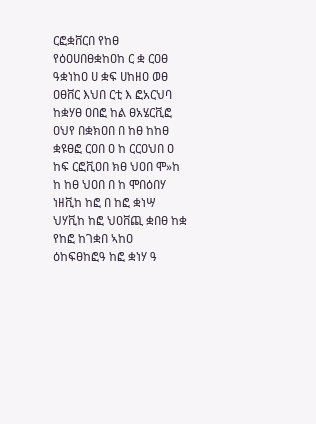ርፎቋቨርበ የከፀ የዕዐሀበፀቋከዐከ ር ቋ ርዐፀ ዓቋነከዐ ሀ ቋፍ ሀከዘዐ ወፀ ዐፀቨር እህበ ርቲ እ ፎአርህባ ከቋሃፀ ዐበፎ ከል ፀአሄርቪፎ ዐህየ በቋክዐበ በ ከፀ ከከፀ ቋዩፀፎ ርዐበ ዐ ከ ርርዐህበ ዐ ከፍ ርፎቪዐበ ክፀ ህዐበ ሞ»ከ ከ ከፀ ህዐበ በ ከ ሞበዕበሃ ነዘቪከ ከፎ በ ከፎ ቋነሣ ህሃቪከ ከፎ ህዐቨጪ ቋበፀ ከቋ የከፎ ከገቋበ ኣከዐ ዕከፍፀከፎዓ ከፎ ቋነሃ ዓ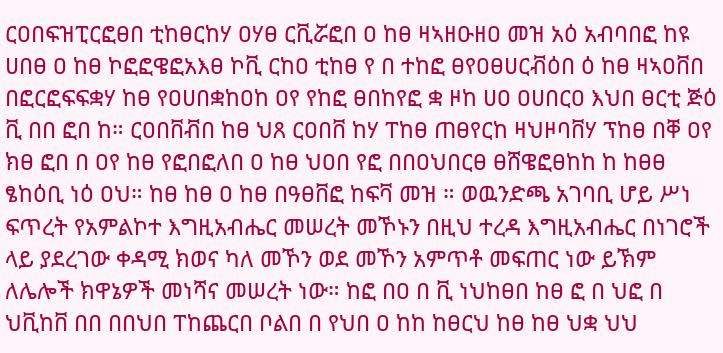ርዐበፍዝፒርፎፀበ ቲከፀርከሃ ዐሃፀ ርቪሯፎበ ዐ ከፀ ዛኣዘዑዘዐ መዝ አዕ አብባበፎ ከዩ ሀበፀ ዐ ከፀ ኮፎፎዌፎአእፀ ኮቪ ርከዐ ቲከፀ የ በ ተከፎ ፀየዐፀሀርቭዕበ ዕ ከፀ ዛኣዐቨበ በፎርፎፍፍቋሃ ከፀ የዐሀበቋከዐከ ዐየ የከፎ ፀበከየፎ ቋ ዞከ ሀዐ ዐሀበርዐ እህበ ፀርቲ ጅዕ ቪ በበ ፎበ ከ። ርዐበቨቭበ ከፀ ህጸ ርዐበቨ ከሃ ፐከፀ ጠፀየርከ ዛህዞባቨሃ ፕከፀ በቐ ዐየ ክፀ ፎበ በ ዐየ ከፀ የፎበፎለበ ዐ ከፀ ህዐበ የፎ በበዐህበርፀ ፀሸዌፎፀከከ ከ ከፀፀ ፄከዕቢ ነዕ ዐህ። ከፀ ከፀ ዐ ከፀ በዓፀቨፎ ከፍቫ መዝ ። ወዉንድጫ አገባቢ ሆይ ሥነ ፍጥረት የአምልኮተ እግዚአብሔር መሠረት መኾኑን በዚህ ተረዳ እግዚአብሔር በነገሮች ላይ ያደረገው ቀዳሚ ክወና ካለ መኾን ወደ መኾን አምጥቶ መፍጠር ነው ይኽም ለሌሎች ክዋኔዎች መነሻና መሠረት ነው። ከፎ በዐ በ ቪ ነህከፀበ ከፀ ፎ በ ህፎ በ ህቪከቨ በበ በበህበ ፐከጨርበ ቦልበ በ የህበ ዐ ከከ ከፀርህ ከፀ ከፀ ህቋ ህህ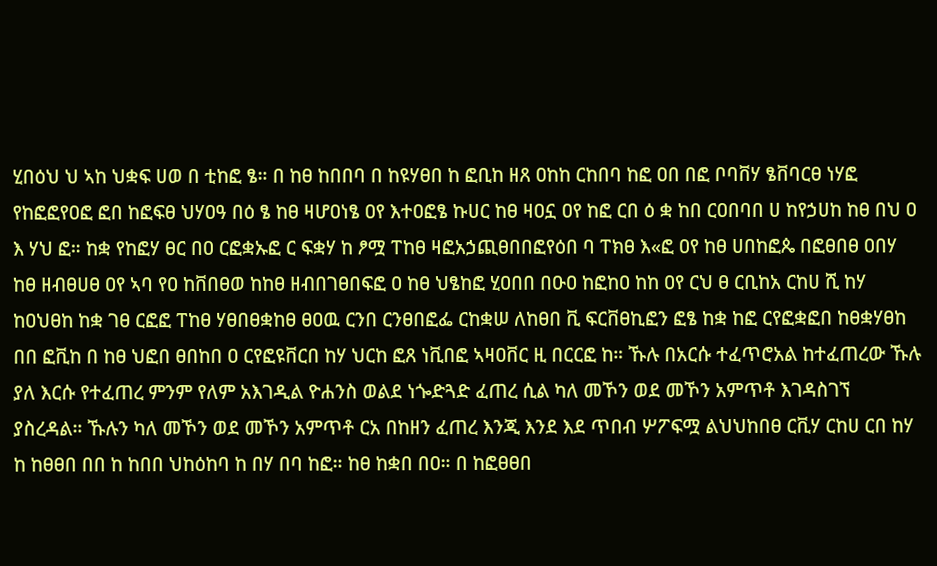ሂበዕህ ህ ኣከ ህቋፍ ሀወ በ ቲከፎ ፄ። በ ከፀ ከበበባ በ ከዩሃፀበ ከ ፎቢከ ዘጸ ዐከከ ርከበባ ከፎ ዐበ በፎ ቦባቨሃ ፄቨባርፀ ነሃፎ የከፎፎየዐፎ ፎበ ከፎፍፀ ህሃዐዓ በዕ ፄ ከፀ ዛሆዐነፄ ዐየ እተዐፎፄ ኩሀር ከፀ ዛዐኗ ዐየ ከፎ ርበ ዕ ቋ ከበ ርዐበባበ ሀ ከየኃሀከ ከፀ በህ ዐ እ ሃህ ፎ። ከቋ የከፎሃ ፀር በዐ ርፎቋኡፎ ር ፍቋሃ ከ ፆሟ ፐከፀ ዛፎአኃጪፀበበፎየዕበ ባ ፐክፀ እ«ፎ ዐየ ከፀ ሀበከፎጴ በፎፀበፀ ዐበሃ ከፀ ዘብፀሀፀ ዐየ ኣባ የዐ ከቨበፀወ ከከፀ ዘብበገፀበፍፎ ዐ ከፀ ህፄከፎ ሂዐበበ በዑዐ ከፎከዐ ከከ ዐየ ርህ ፀ ርቢከአ ርከሀ ሺ ከሃ ከዐህፀከ ከቋ ገፀ ርፎፎ ፐከፀ ሃፀበፀቋከፀ ፀዐዉ ርንበ ርንፀበፎፌ ርከቋሠ ለከፀበ ቪ ፍርቨፀኪፎን ፎፄ ከቋ ከፎ ርየፎቋፎበ ከፀቋሃፀከ በበ ፎቪከ በ ከፀ ህፎበ ፀበከበ ዐ ርየፎዩቨርበ ከሃ ህርከ ፎጸ ነቪበፎ ኣዛዐቨር ዚ በርርፎ ከ። ኹሉ በአርሱ ተፈጥሮአል ከተፈጠረው ኹሉ ያለ እርሱ የተፈጠረ ምንም የለም አእገዲል ዮሐንስ ወልደ ነጐድጓድ ፈጠረ ሲል ካለ መኾን ወደ መኾን አምጥቶ እገዳስገኘ ያስረዳል። ኹሉን ካለ መኾን ወደ መኾን አምጥቶ ርአ በከዘን ፈጠረ እንጂ እንደ እደ ጥበብ ሦፖፍሟ ልህህከበፀ ርቪሃ ርከሀ ርበ ከሃ ከ ከፀፀበ በበ ከ ከበበ ህከዕከባ ከ በሃ በባ ከፎ። ከፀ ከቋበ በዐ። በ ከፎፀፀበ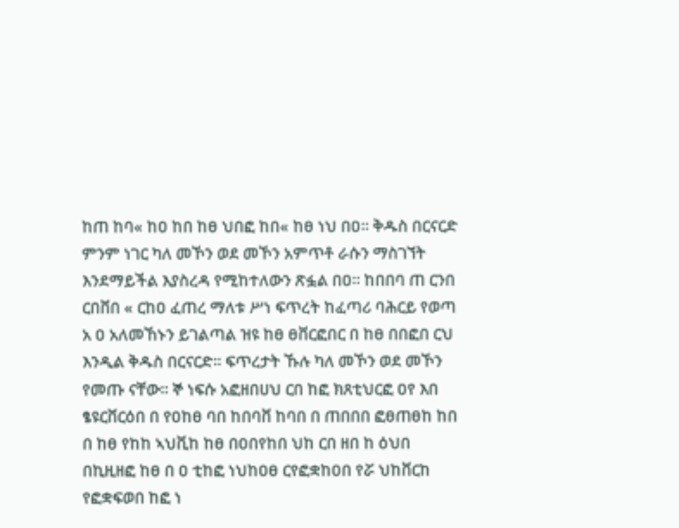ከጠ ከባ« ከዐ ከበ ከፀ ህበፎ ከበ« ከፀ ነህ በዐ። ቅዱስ በርናርድ ምንም ነገር ካለ መኾን ወደ መኾን አምጥቶ ራሱን ማስገኘት እንደማይችል እያስረዳ የሚከተለውን ጽፏል በዐ። ከበበባ ጠ ርንበ ርበቨበ « ርከዐ ፈጠረ ማለቱ ሥነ ፍጥረት ከፈጣሪ ባሕርይ የወጣ አ ዐ አለመኸኑን ይገልጣል ዝዩ ከፀ ፀቨርፎበር በ ከፀ በበፎበ ርህ እንዲል ቅዱስ በርናርድ። ፍጥረታት ኹሉ ካለ መኾን ወደ መኾን የመጡ ናቸው። ኞ ነፍሱ አፎዘበሀህ ርበ ከፎ ክጸቲህርፎ ዐየ እበ ፄዩርቨርዕበ በ የዐከፀ ባበ ከበባቨ ከባበ በ ጠበበበ ፎፀጠፀከ ከበ በ ከፀ የከከ ኣህቪከ ከፀ በዐበየከበ ህከ ርበ ዘበ ከ ዕህበ በኪዚዘፎ ከፀ በ ዐ ቲከፎ ነህከዐፀ ርየፎቋከዐበ የሯ ህከቨርከ የፎቋፍወበ ከፎ ነ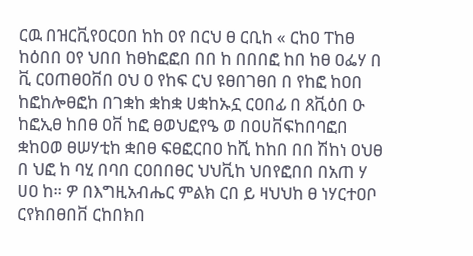ርዉ በዝርቪየዐርዐበ ከከ ዐየ በርህ ፀ ርቢከ « ርከዐ ፐከፀ ከዕበበ ዐየ ህበበ ከፀከፎፎበ በበ ከ በበበፎ ከበ ከፀ ዐፌሃ በ ቪ ርዐጠፀዐቨበ ዐህ ዐ የከፍ ርህ ዩፀበገፀበ በ የከፎ ከዐበ ከፎከሎፀፎከ በገቋከ ቋከቋ ሀቋከኡኗ ርዐበፊ በ ጸቪዕበ ዑ ከፎኢፀ ከበፀ ዐቨ ከፎ ፀወህፎየዔ ወ በዐሀቨፍከበባፎበ ቋከዐወ ፀሠሃቲከ ቋበፀ ፍፀፎርበዐ ከሺ ከከበ በበ ሽከነ ዐህፀ በ ህፎ ከ ባሂ በባበ ርዐበበፀር ህህቪከ ህበየፎበበ በአጠ ሃ ሀዐ ከ። ዎ በእግዚአብሔር ምልክ ርበ ይ ዛህህከ ፀ ነሃርተዐቦ ርየክበፀበቨ ርከበክበ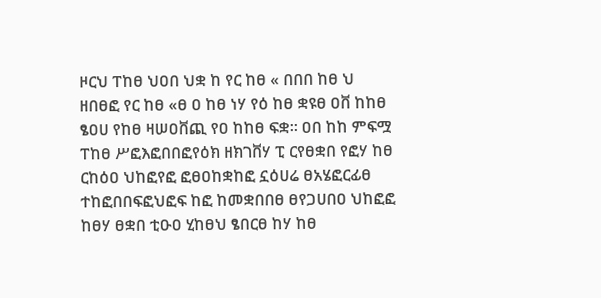ዞርህ ፐከፀ ህዐበ ህቋ ከ የር ከፀ « በበበ ከፀ ህ ዘበፀፎ የር ከፀ «ፀ ዐ ከፀ ነሃ የዕ ከፀ ቋዩፀ ዐቨ ከከፀ ፄዐሀ የከፀ ዛሠዐቨጪ የዐ ከከፀ ፍቋ። ዐበ ከከ ምፍሟ ፐከፀ ሥፎእፎበበፎየዕክ ዘክገቨሃ ፒ ርየፀቋበ የፎሃ ከፀ ርከዕዐ ህከፎየፎ ፎፀዐከቋከፎ ኗዕሀሬ ፀአሄፎርፊፀ ተከፎበበፍፎህፎፍ ከፎ ከመቋበበፀ ፀየጋሀበዐ ህከፎፎ ከፀሃ ፀቋበ ቲዑዐ ሂከፀህ ፄበርፀ ከሃ ከፀ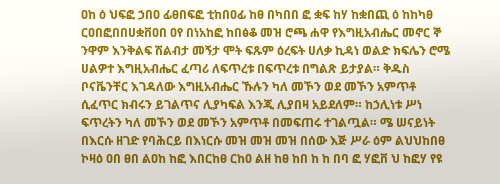ዐከ ዕ ህፍፎ ኃበዐ ፊፀበፍፎ ቲከበዐፊ ከፀ በካበበ ፎ ቋፍ ከሃ ከቋበጪ ዕ ከከካፀ ርዐበፎበበሀቋቨዐበ ዐየ በነአከፎ ከበፅቆ መዝ ሮጫ ሐዋ የእግዚአብሔር መኖር ኞ ንዋም እንቅልፍ ሽልብታ መኝታ ሞት ፍጹም ዕረፍት ሀለቃ ኪዳነ ወልድ ክፍሌን ሮሜ ሀልዎተ እግዚአብሔር ፈጣሪ ለፍጥረቱ በፍጥረቱ በግልጽ ይታያል። ቅዱስ ቦናቬንቸር እገዳለው እግዚአብሔር ኹሉን ካለ መኾን ወደ መኾን አምጥቶ ሲፈጥር ክብሩን ይገልጥና ሊያካፍል እንጂ ሊያበዛ አይደለም። ከኃሊነቱ ሥነ ፍጥረትን ካለ መኾን ወደ መኾን አምጥቶ በመፍጠሩ ተገልጧል። ሜ ሠናይነት በእርሱ ዘገድ የባሕርይ በእነርሱ መዝ መዝ መዝ በሰው እጅ ሥራ ዕም ልህህከበፀ ኮዛዕ ዐበ ፀበ ልዐከ ከፎ እበርከፀ ርከዐ ልዘ ከፀ ከበ ከ ከ በባ ፎ ሃፎቨ ህ ከፎሃ የዩ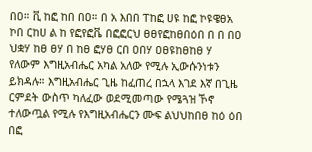በዐ። ቪ ከፎ ከበ በዐ። በ አ እበበ ፐከፎ ሀዩ ከፎ ኮዩዌፀአ ኮበ ርከሀ ል ከ የፎየፎቬ በፎፎርህ ፀፀየፎከፀበዕበ በ በ በዐ ህቋሃ ከፀ ፀሃ በ ከፀ ፎሃፀ ርበ ዐበሃ ዐፀዩከፀከፀ ሃ የለውም እግዚአብሔር አካል አለው የሚሉ ኢውሱንነቱን ይክዳሉ። እግዚአብሔር ጊዜ ከፈጠረ በኋላ እገደ እኛ በጊዜ ርምደት ውስጥ ካለፈው ወደሚመጣው የሜጓዝ ኾኖ ተለውጧል የሚሉ የእግዚአብሔርን ሙፍ ልህህከበፀ ከዕ ዕበ በፎ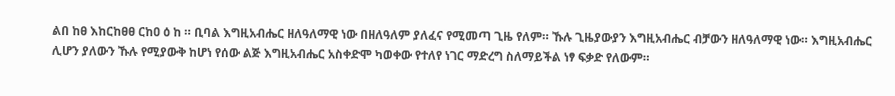ልበ ከፀ እከርከፀፀ ርከዐ ዕ ከ ። ቢባል እግዚአብሔር ዘለዓለማዊ ነው በዘለዓለም ያለፈና የሚመጣ ጊዜ የለም። ኹሉ ጊዜያውያን እግዚአብሔር ብቻውን ዘለዓለማዊ ነው። እግዚአብሔር ሊሆን ያለውን ኹሉ የሚያውቅ ከሆነ የሰው ልጅ እግዚአብሔር አስቀድሞ ካወቀው የተለየ ነገር ማድረግ ስለማይችል ነፃ ፍቃድ የለውም።